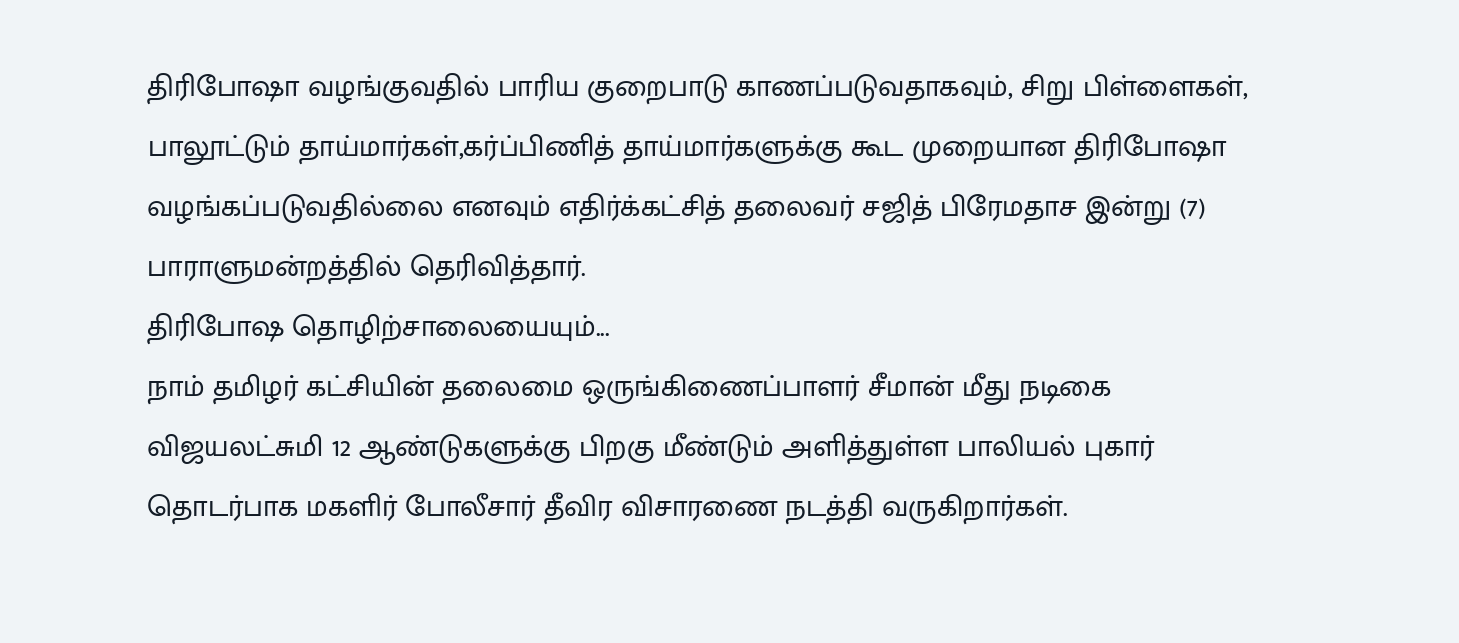திரிபோஷா வழங்குவதில் பாரிய குறைபாடு காணப்படுவதாகவும், சிறு பிள்ளைகள், பாலூட்டும் தாய்மார்கள்,கர்ப்பிணித் தாய்மார்களுக்கு கூட முறையான திரிபோஷா வழங்கப்படுவதில்லை எனவும் எதிர்க்கட்சித் தலைவர் சஜித் பிரேமதாச இன்று (7) பாராளுமன்றத்தில் தெரிவித்தார்.
திரிபோஷ தொழிற்சாலையையும்...
நாம் தமிழர் கட்சியின் தலைமை ஒருங்கிணைப்பாளர் சீமான் மீது நடிகை விஜயலட்சுமி 12 ஆண்டுகளுக்கு பிறகு மீண்டும் அளித்துள்ள பாலியல் புகார் தொடர்பாக மகளிர் போலீசார் தீவிர விசாரணை நடத்தி வருகிறார்கள்.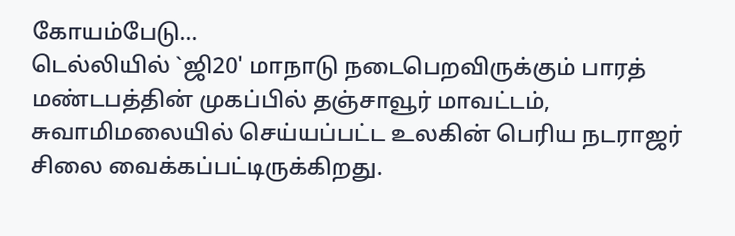கோயம்பேடு...
டெல்லியில் `ஜி20' மாநாடு நடைபெறவிருக்கும் பாரத் மண்டபத்தின் முகப்பில் தஞ்சாவூர் மாவட்டம், சுவாமிமலையில் செய்யப்பட்ட உலகின் பெரிய நடராஜர் சிலை வைக்கப்பட்டிருக்கிறது.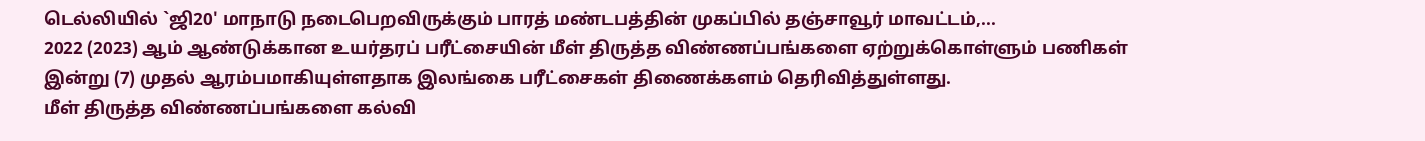டெல்லியில் `ஜி20' மாநாடு நடைபெறவிருக்கும் பாரத் மண்டபத்தின் முகப்பில் தஞ்சாவூர் மாவட்டம்,...
2022 (2023) ஆம் ஆண்டுக்கான உயர்தரப் பரீட்சையின் மீள் திருத்த விண்ணப்பங்களை ஏற்றுக்கொள்ளும் பணிகள் இன்று (7) முதல் ஆரம்பமாகியுள்ளதாக இலங்கை பரீட்சைகள் திணைக்களம் தெரிவித்துள்ளது.
மீள் திருத்த விண்ணப்பங்களை கல்வி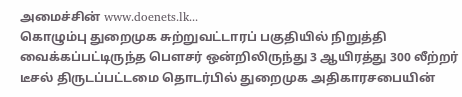அமைச்சின் www.doenets.lk...
கொழும்பு துறைமுக சுற்றுவட்டாரப் பகுதியில் நிறுத்தி வைக்கப்பட்டிருந்த பெளசர் ஒன்றிலிருந்து 3 ஆயிரத்து 300 லீற்றர் டீசல் திருடப்பட்டமை தொடர்பில் துறைமுக அதிகாரசபையின்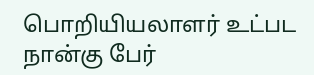பொறியியலாளர் உட்பட நான்கு பேர்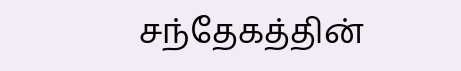சந்தேகத்தின்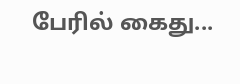பேரில் கைது...